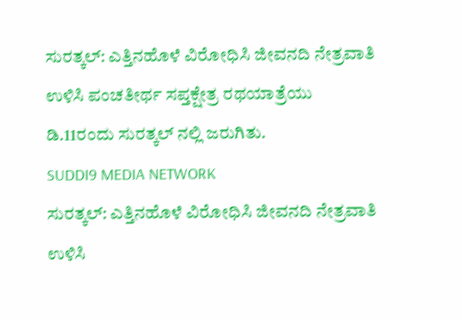ಸುರತ್ಕಲ್: ಎತ್ತಿನಹೊಳೆ ವಿರೋಧಿಸಿ ಜೀವನದಿ ನೇತ್ರವಾತಿ ಉಳಿಸಿ ಪಂಚತೀರ್ಥ ಸಪ್ತಕ್ಷೇತ್ರ ರಥಯಾತ್ರೆಯು ಡಿ.11ರಂದು ಸುರತ್ಕಲ್ ನಲ್ಲಿ ಜರುಗಿತು.
SUDDI9 MEDIA NETWORK
ಸುರತ್ಕಲ್: ಎತ್ತಿನಹೊಳೆ ವಿರೋಧಿಸಿ ಜೀವನದಿ ನೇತ್ರವಾತಿ ಉಳಿಸಿ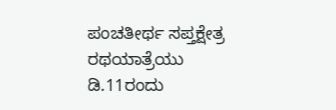ಪಂಚತೀರ್ಥ ಸಪ್ತಕ್ಷೇತ್ರ ರಥಯಾತ್ರೆಯು ಡಿ.11ರಂದು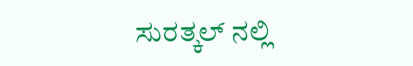ಸುರತ್ಕಲ್ ನಲ್ಲಿ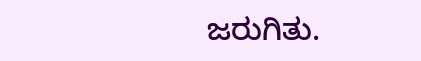ಜರುಗಿತು.